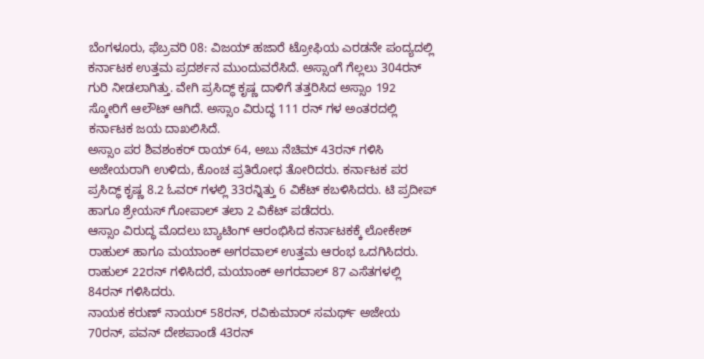ಬೆಂಗಳೂರು, ಫೆಬ್ರವರಿ 08: ವಿಜಯ್ ಹಜಾರೆ ಟ್ರೋಫಿಯ ಎರಡನೇ ಪಂದ್ಯದಲ್ಲಿ ಕರ್ನಾಟಕ ಉತ್ತಮ ಪ್ರದರ್ಶನ ಮುಂದುವರೆಸಿದೆ. ಅಸ್ಸಾಂಗೆ ಗೆಲ್ಲಲು 304ರನ್ ಗುರಿ ನೀಡಲಾಗಿತ್ತು. ವೇಗಿ ಪ್ರಸಿದ್ಧ್ ಕೃಷ್ಣ ದಾಳಿಗೆ ತತ್ತರಿಸಿದ ಅಸ್ಸಾಂ 192 ಸ್ಕೋರಿಗೆ ಆಲೌಟ್ ಆಗಿದೆ. ಅಸ್ಸಾಂ ವಿರುದ್ಧ 111 ರನ್ ಗಳ ಅಂತರದಲ್ಲಿ ಕರ್ನಾಟಕ ಜಯ ದಾಖಲಿಸಿದೆ.
ಅಸ್ಸಾಂ ಪರ ಶಿವಶಂಕರ್ ರಾಯ್ 64, ಅಬು ನೆಚಿಮ್ 43ರನ್ ಗಳಿಸಿ ಅಜೇಯರಾಗಿ ಉಳಿದು, ಕೊಂಚ ಪ್ರತಿರೋಧ ತೋರಿದರು. ಕರ್ನಾಟಕ ಪರ ಪ್ರಸಿದ್ಧ್ ಕೃಷ್ಣ 8.2 ಓವರ್ ಗಳಲ್ಲಿ 33ರನ್ನಿತ್ತು 6 ವಿಕೆಟ್ ಕಬಳಿಸಿದರು. ಟಿ ಪ್ರದೀಪ್ ಹಾಗೂ ಶ್ರೇಯಸ್ ಗೋಪಾಲ್ ತಲಾ 2 ವಿಕೆಟ್ ಪಡೆದರು.
ಆಸ್ಸಾಂ ವಿರುದ್ಧ ಮೊದಲು ಬ್ಯಾಟಿಂಗ್ ಆರಂಭಿಸಿದ ಕರ್ನಾಟಕಕ್ಕೆ ಲೋಕೇಶ್ ರಾಹುಲ್ ಹಾಗೂ ಮಯಾಂಕ್ ಅಗರವಾಲ್ ಉತ್ತಮ ಆರಂಭ ಒದಗಿಸಿದರು. ರಾಹುಲ್ 22ರನ್ ಗಳಿಸಿದರೆ, ಮಯಾಂಕ್ ಅಗರವಾಲ್ 87 ಎಸೆತಗಳಲ್ಲಿ 84ರನ್ ಗಳಿಸಿದರು.
ನಾಯಕ ಕರುಣ್ ನಾಯರ್ 58ರನ್, ರವಿಕುಮಾರ್ ಸಮರ್ಥ್ ಅಜೇಯ 70ರನ್, ಪವನ್ ದೇಶಪಾಂಡೆ 43ರನ್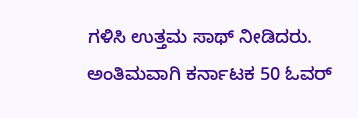ಗಳಿಸಿ ಉತ್ತಮ ಸಾಥ್ ನೀಡಿದರು. ಅಂತಿಮವಾಗಿ ಕರ್ನಾಟಕ 50 ಓವರ್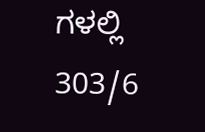ಗಳಲ್ಲಿ 303/6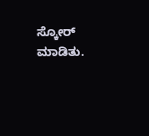ಸ್ಕೋರ್ ಮಾಡಿತು.